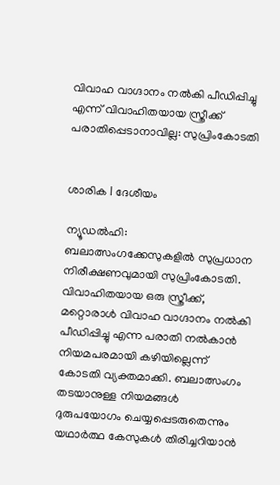വിവാഹ വാഗ്ദാനം നൽകി പീഡിപ്പിച്ചു എന്ന് വിവാഹിതയായ സ്ത്രീക്ക് പരാതിപ്പെടാനാവില്ല: സുപ്രിംകോടതി


ശാരിക l ദേശീയം

ന്യൂഡൽഹി: ബലാത്സംഗക്കേസുകളിൽ സുപ്രധാന നിരീക്ഷണവുമായി സുപ്രിംകോടതി. വിവാഹിതയായ ഒരു സ്ത്രീക്ക്, മറ്റൊരാൾ വിവാഹ വാഗ്ദാനം നൽകി പീഡിപ്പിച്ചു എന്ന പരാതി നൽകാൻ നിയമപരമായി കഴിയില്ലെന്ന് കോടതി വ്യക്തമാക്കി. ബലാത്സംഗം തടയാനുള്ള നിയമങ്ങൾ ദുരുപയോഗം ചെയ്യപ്പെടരുതെന്നും യഥാർത്ഥ കേസുകൾ തിരിച്ചറിയാൻ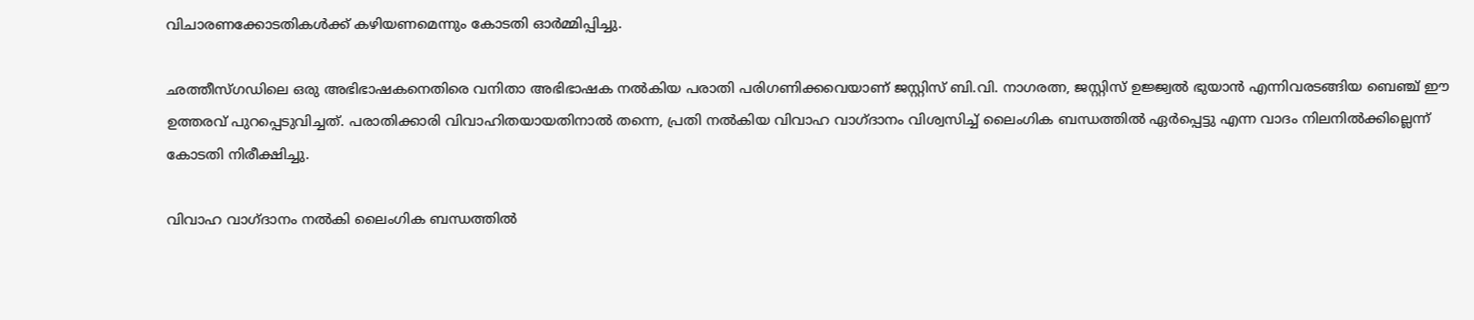വിചാരണക്കോടതികൾക്ക് കഴിയണമെന്നും കോടതി ഓർമ്മിപ്പിച്ചു.

ഛത്തീസ്ഗഡിലെ ഒരു അഭിഭാഷകനെതിരെ വനിതാ അഭിഭാഷക നൽകിയ പരാതി പരിഗണിക്കവെയാണ് ജസ്റ്റിസ് ബി.വി. നാഗരത്ന, ജസ്റ്റിസ് ഉജ്ജ്വൽ ഭുയാൻ എന്നിവരടങ്ങിയ ബെഞ്ച് ഈ ഉത്തരവ് പുറപ്പെടുവിച്ചത്. പരാതിക്കാരി വിവാഹിതയായതിനാൽ തന്നെ, പ്രതി നൽകിയ വിവാഹ വാഗ്ദാനം വിശ്വസിച്ച് ലൈംഗിക ബന്ധത്തിൽ ഏർപ്പെട്ടു എന്ന വാദം നിലനിൽക്കില്ലെന്ന് കോടതി നിരീക്ഷിച്ചു.

വിവാഹ വാഗ്ദാനം നൽകി ലൈംഗിക ബന്ധത്തിൽ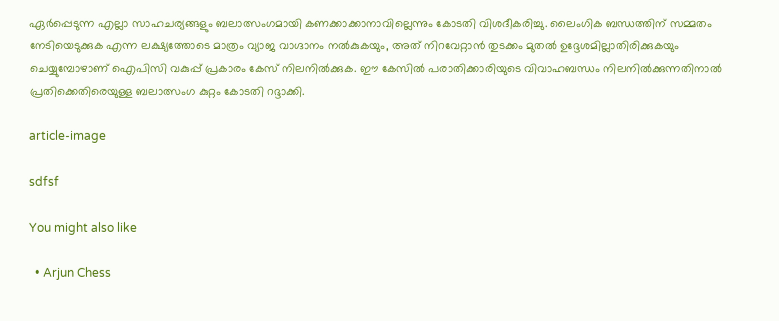ഏർപ്പെടുന്ന എല്ലാ സാഹചര്യങ്ങളും ബലാത്സംഗമായി കണക്കാക്കാനാവില്ലെന്നും കോടതി വിശദീകരിച്ചു. ലൈംഗിക ബന്ധത്തിന് സമ്മതം നേടിയെടുക്കുക എന്ന ലക്ഷ്യത്തോടെ മാത്രം വ്യാജ വാഗ്ദാനം നൽകുകയും, അത് നിറവേറ്റാൻ തുടക്കം മുതൽ ഉദ്ദേശമില്ലാതിരിക്കുകയും ചെയ്യുമ്പോഴാണ് ഐപിസി വകുപ്പ് പ്രകാരം കേസ് നിലനിൽക്കുക. ഈ കേസിൽ പരാതിക്കാരിയുടെ വിവാഹബന്ധം നിലനിൽക്കുന്നതിനാൽ പ്രതിക്കെതിരെയുള്ള ബലാത്സംഗ കുറ്റം കോടതി റദ്ദാക്കി.

article-image

sdfsf

You might also like

  • Arjun Chess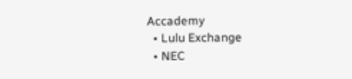Accademy
  • Lulu Exchange
  • NEC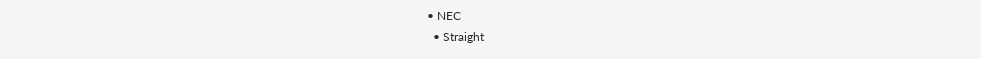• NEC
  • Straight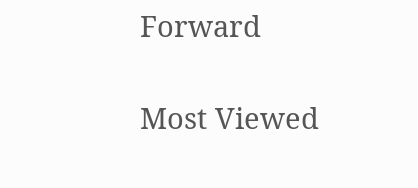Forward

Most Viewed